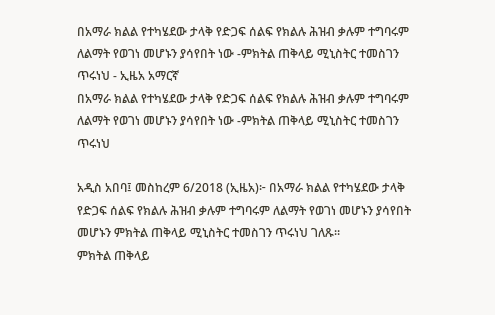በአማራ ክልል የተካሄደው ታላቅ የድጋፍ ሰልፍ የክልሉ ሕዝብ ቃሉም ተግባሩም ለልማት የወገነ መሆኑን ያሳየበት ነው -ምክትል ጠቅላይ ሚኒስትር ተመስገን ጥሩነህ - ኢዜአ አማርኛ
በአማራ ክልል የተካሄደው ታላቅ የድጋፍ ሰልፍ የክልሉ ሕዝብ ቃሉም ተግባሩም ለልማት የወገነ መሆኑን ያሳየበት ነው -ምክትል ጠቅላይ ሚኒስትር ተመስገን ጥሩነህ

አዲስ አበባ፤ መስከረም 6/2018 (ኢዜአ)፦ በአማራ ክልል የተካሄደው ታላቅ የድጋፍ ሰልፍ የክልሉ ሕዝብ ቃሉም ተግባሩም ለልማት የወገነ መሆኑን ያሳየበት መሆኑን ምክትል ጠቅላይ ሚኒስትር ተመስገን ጥሩነህ ገለጹ።
ምክትል ጠቅላይ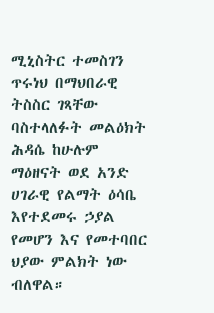ሚኒስትር ተመስገን ጥሩነህ በማህበራዊ ትስስር ገጻቸው ባስተላለፉት መልዕክት ሕዳሴ ከሁሉም ማዕዘናት ወደ አንድ ሀገራዊ የልማት ዕሳቤ እየተደመሩ ኃያል የመሆን እና የመተባበር ህያው ምልክት ነው ብለዋል።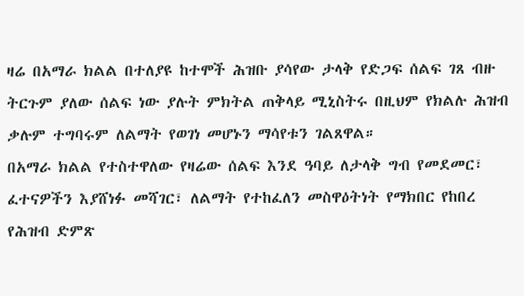ዛሬ በአማራ ክልል በተለያዩ ከተሞች ሕዝቡ ያሳየው ታላቅ የድጋፍ ሰልፍ ገጸ ብዙ ትርጉም ያለው ሰልፍ ነው ያሉት ምክትል ጠቅላይ ሚኒስትሩ በዚህም የክልሉ ሕዝብ ቃሉም ተግባሩም ለልማት የወገነ መሆኑን ማሳየቱን ገልጸዋል።
በአማራ ክልል የተስተዋለው የዛሬው ሰልፍ እንደ ዓባይ ለታላቅ ግብ የመደመር፣ ፈተናዎችን እያሸነፉ መሻገር፣ ለልማት የተከፈለን መስዋዕትነት የማክበር የከበረ የሕዝብ ድምጽ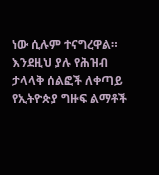ነው ሲሉም ተናግረዋል።
እንደዚህ ያሉ የሕዝብ ታላላቅ ሰልፎች ለቀጣይ የኢትዮጵያ ግዙፍ ልማቶች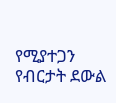የሚያተጋን የብርታት ደውል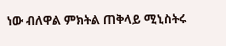ነው ብለዋል ምክትል ጠቅላይ ሚኒስትሩ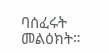ባሰፈሩት መልዕክት።